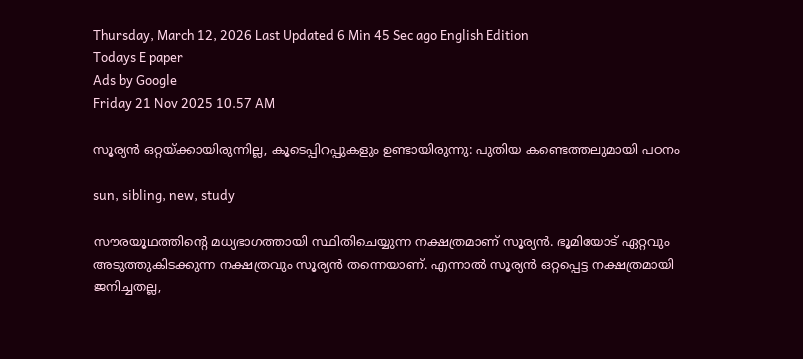Thursday, March 12, 2026 Last Updated 6 Min 45 Sec ago English Edition
Todays E paper
Ads by Google
Friday 21 Nov 2025 10.57 AM

സൂര്യന്‍ ഒറ്റയ്ക്കായിരുന്നില്ല, കൂടെപ്പിറപ്പുകളും ഉണ്ടായിരുന്നു: പുതിയ കണ്ടെത്തലുമായി പഠനം

sun, sibling, new, study

സൗരയൂഥത്തിന്റെ മധ്യഭാഗത്തായി സ്ഥിതിചെയ്യുന്ന നക്ഷത്രമാണ് സൂര്യന്‍. ഭൂമിയോട് ഏറ്റവും അടുത്തുകിടക്കുന്ന നക്ഷത്രവും സൂര്യന്‍ തന്നെയാണ്. എന്നാല്‍ സൂര്യന്‍ ഒറ്റപ്പെട്ട നക്ഷത്രമായി ജനിച്ചതല്ല,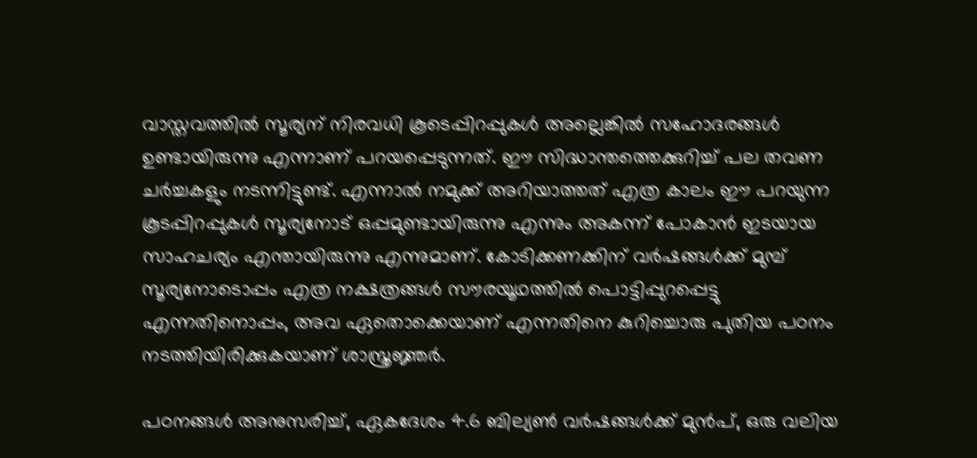വാസ്തവത്തില്‍ സൂര്യന് നിരവധി കൂടെപ്പിറപ്പുകള്‍ അല്ലെങ്കില്‍ സഹോദരങ്ങള്‍ ഉണ്ടായിരുന്നു എന്നാണ് പറയപ്പെടുന്നത്. ഈ സിദ്ധാന്തത്തെക്കുറിച്ച് പല തവണ ചര്‍ച്ചകളും നടന്നിട്ടുണ്ട്. എന്നാല്‍ നമുക്ക് അറിയാത്തത് എത്ര കാലം ഈ പറയുന്ന കൂടപ്പിറപ്പുകള്‍ സൂര്യനോട് ഒപ്പമുണ്ടായിരുന്നു എന്നും അകന്ന് പോകാന്‍ ഇടയായ സാഹചര്യം എന്തായിരുന്നു എന്നുമാണ്. കോടിക്കണക്കിന് വര്‍ഷങ്ങള്‍ക്ക് മുമ്പ് സൂര്യനോടൊപ്പം എത്ര നക്ഷത്രങ്ങള്‍ സൗരയൂഥത്തില്‍ പൊട്ടിപ്പുറപ്പെട്ടു എന്നതിനൊപ്പം, അവ ഏതൊക്കെയാണ് എന്നതിനെ കുറിച്ചൊരു പുതിയ പഠനം നടത്തിയിരിക്കുകയാണ് ശാസ്ത്രജ്ഞര്‍.

പഠനങ്ങള്‍ അനുസരിച്ച്, ഏകദേശം 4.6 ബില്യണ്‍ വര്‍ഷങ്ങള്‍ക്ക് മുന്‍പ്, ഒരു വലിയ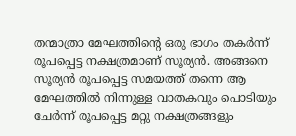തന്മാത്രാ മേഘത്തിന്റെ ഒരു ഭാഗം തകര്‍ന്ന് രൂപപ്പെട്ട നക്ഷത്രമാണ് സൂര്യന്‍. അങ്ങനെ സൂര്യന്‍ രൂപപ്പെട്ട സമയത്ത് തന്നെ ആ മേഘത്തില്‍ നിന്നുള്ള വാതകവും പൊടിയും ചേര്‍ന്ന് രൂപപ്പെട്ട മറ്റു നക്ഷത്രങ്ങളും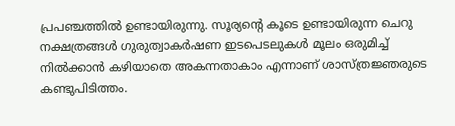പ്രപഞ്ചത്തില്‍ ഉണ്ടായിരുന്നു. സൂര്യന്റെ കൂടെ ഉണ്ടായിരുന്ന ചെറു നക്ഷത്രങ്ങള്‍ ഗുരുത്വാകര്‍ഷണ ഇടപെടലുകള്‍ മൂലം ഒരുമിച്ച് നില്‍ക്കാന്‍ കഴിയാതെ അകന്നതാകാം എന്നാണ് ശാസ്ത്രജ്ഞരുടെ കണ്ടുപിടിത്തം.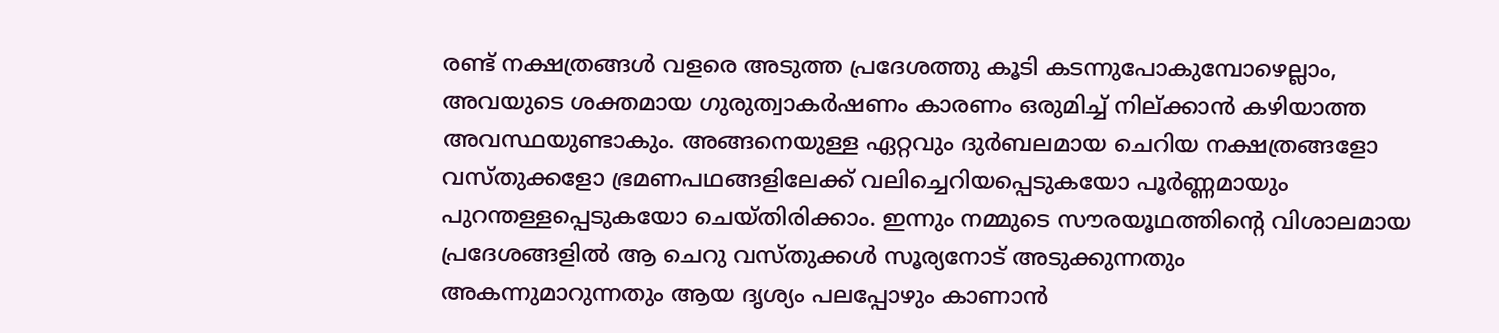രണ്ട് നക്ഷത്രങ്ങള്‍ വളരെ അടുത്ത പ്രദേശത്തു കൂടി കടന്നുപോകുമ്പോഴെല്ലാം, അവയുടെ ശക്തമായ ഗുരുത്വാകര്‍ഷണം കാരണം ഒരുമിച്ച് നില്ക്കാന്‍ കഴിയാത്ത അവസ്ഥയുണ്ടാകും. അങ്ങനെയുള്ള ഏറ്റവും ദുര്‍ബലമായ ചെറിയ നക്ഷത്രങ്ങളോ വസ്തുക്കളോ ഭ്രമണപഥങ്ങളിലേക്ക് വലിച്ചെറിയപ്പെടുകയോ പൂര്‍ണ്ണമായും പുറന്തള്ളപ്പെടുകയോ ചെയ്തിരിക്കാം. ഇന്നും നമ്മുടെ സൗരയൂഥത്തിന്റെ വിശാലമായ പ്രദേശങ്ങളില്‍ ആ ചെറു വസ്തുക്കള്‍ സൂര്യനോട് അടുക്കുന്നതും അകന്നുമാറുന്നതും ആയ ദൃശ്യം പലപ്പോഴും കാണാന്‍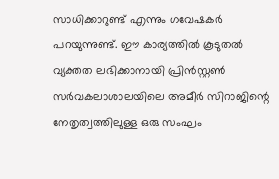സാധിക്കാറുണ്ട് എന്നും ഗവേഷകര്‍ പറയുന്നുണ്ട്. ഈ കാര്യത്തില്‍ കൂടുതല്‍ വ്യക്തത ലഭിക്കാനായി പ്രിന്‍സ്റ്റണ്‍ സര്‍വകലാശാലയിലെ അമീര്‍ സിറാജിന്റെ നേതൃത്വത്തിലുള്ള ഒരു സംഘം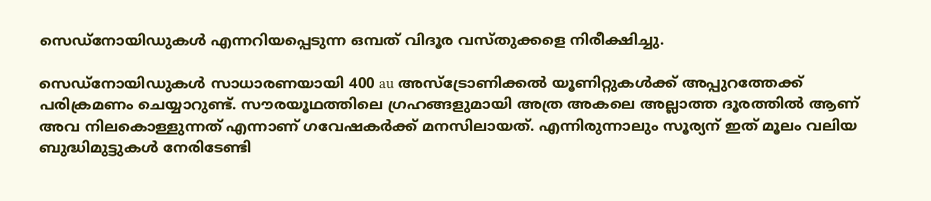സെഡ്‌നോയിഡുകള്‍ എന്നറിയപ്പെടുന്ന ഒമ്പത് വിദൂര വസ്തുക്കളെ നിരീക്ഷിച്ചു.

സെഡ്‌നോയിഡുകള്‍ സാധാരണയായി 400 au അസ്‌ട്രോണിക്കല്‍ യൂണിറ്റുകള്‍ക്ക് അപ്പുറത്തേക്ക് പരിക്രമണം ചെയ്യാറുണ്ട്. സൗരയൂഥത്തിലെ ഗ്രഹങ്ങളുമായി അത്ര അകലെ അല്ലാത്ത ദൂരത്തില്‍ ആണ് അവ നിലകൊള്ളുന്നത് എന്നാണ് ഗവേഷകര്‍ക്ക് മനസിലായത്. എന്നിരുന്നാലും സൂര്യന് ഇത് മൂലം വലിയ ബുദ്ധിമുട്ടുകള്‍ നേരിടേണ്ടി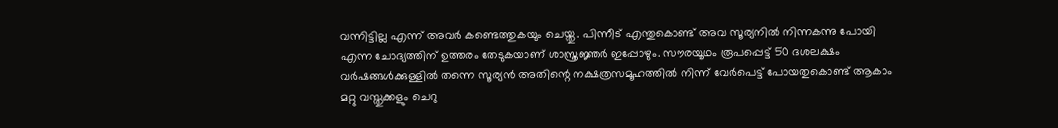വന്നിട്ടില്ല എന്ന് അവര്‍ കണ്ടെത്തുകയും ചെയ്തു. പിന്നീട് എന്തുകൊണ്ട് അവ സൂര്യനില്‍ നിന്നകന്നു പോയി എന്ന ചോദ്യത്തിന് ഉത്തരം തേടുകയാണ് ശാസ്ത്രജ്ഞര്‍ ഇപ്പോഴും. സൗരയൂഥം രൂപപ്പെട്ട് 50 ദശലക്ഷം വര്‍ഷങ്ങള്‍ക്കുള്ളില്‍ തന്നെ സൂര്യന്‍ അതിന്റെ നക്ഷത്രസമൂഹത്തില്‍ നിന്ന് വേര്‍പെട്ട് പോയതുകൊണ്ട് ആകാം മറ്റു വസ്തുക്കളും ചെറു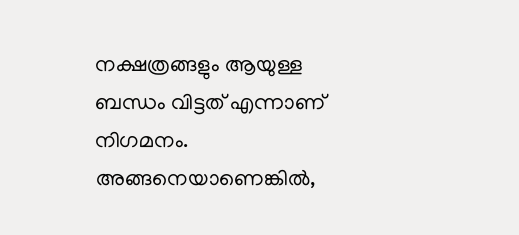നക്ഷത്രങ്ങളും ആയുള്ള ബന്ധം വിട്ടത് എന്നാണ് നിഗമനം. അങ്ങനെയാണെങ്കില്‍,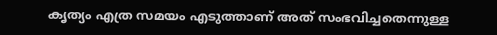കൃത്യം എത്ര സമയം എടുത്താണ് അത് സംഭവിച്ചതെന്നുള്ള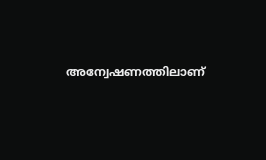അന്വേഷണത്തിലാണ്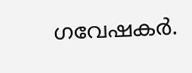ഗവേഷകര്‍.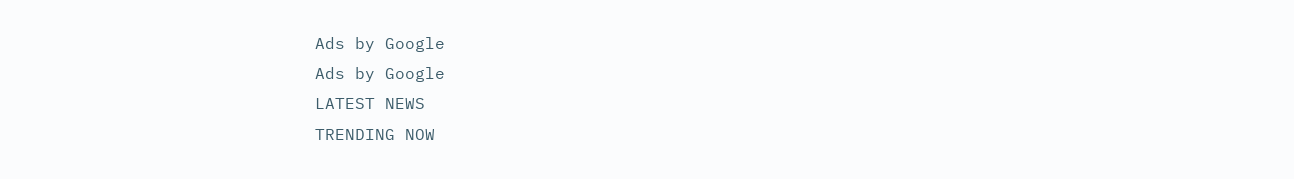Ads by Google
Ads by Google
LATEST NEWS
TRENDING NOW